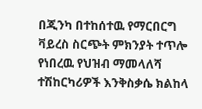በጂንካ በተከሰተዉ የማርበርግ ቫይረስ ስርጭት ምክንያት ተጥሎ የነበረዉ የህዝብ ማመላለሻ ተሽከርካሪዎች እንቅስቃሴ ክልከላ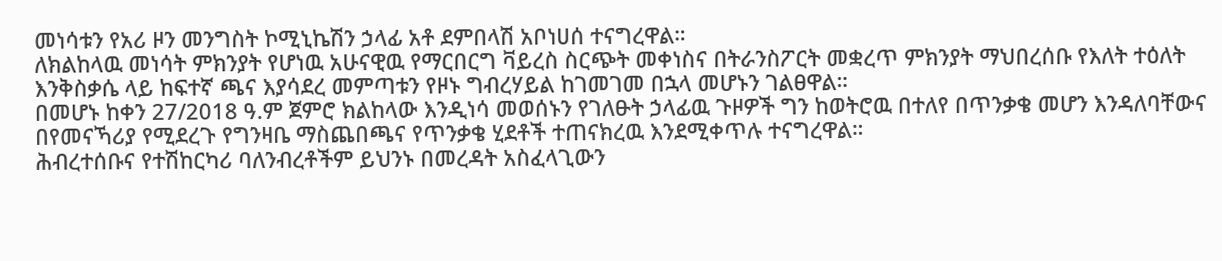መነሳቱን የአሪ ዞን መንግስት ኮሚኒኬሽን ኃላፊ አቶ ደምበላሽ አቦነሀሰ ተናግረዋል።
ለክልከላዉ መነሳት ምክንያት የሆነዉ አሁናዊዉ የማርበርግ ቫይረስ ስርጭት መቀነስና በትራንስፖርት መቋረጥ ምክንያት ማህበረሰቡ የእለት ተዕለት እንቅስቃሴ ላይ ከፍተኛ ጫና እያሳደረ መምጣቱን የዞኑ ግብረሃይል ከገመገመ በኋላ መሆኑን ገልፀዋል።
በመሆኑ ከቀን 27/2018 ዓ.ም ጀምሮ ክልከላው እንዲነሳ መወሰኑን የገለፁት ኃላፊዉ ጉዞዎች ግን ከወትሮዉ በተለየ በጥንቃቄ መሆን እንዳለባቸውና በየመናኻሪያ የሚደረጉ የግንዛቤ ማስጨበጫና የጥንቃቄ ሂደቶች ተጠናክረዉ እንደሚቀጥሉ ተናግረዋል።
ሕብረተሰቡና የተሽከርካሪ ባለንብረቶችም ይህንኑ በመረዳት አስፈላጊውን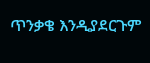ጥንቃቄ እንዲያደርጉም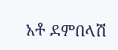አቶ ደምበላሽ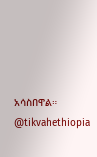አሳስበዋል።
@tikvahethiopia